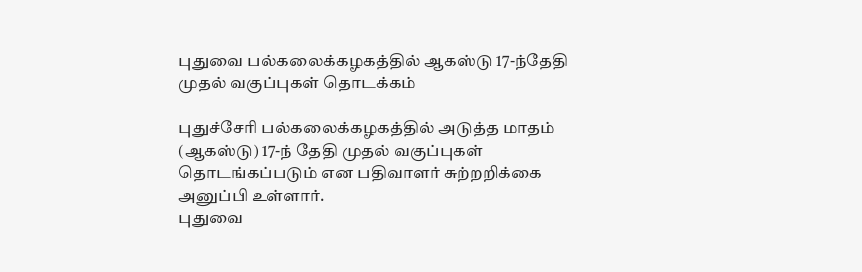புதுவை பல்கலைக்கழகத்தில் ஆகஸ்டு 17-ந்தேதி முதல் வகுப்புகள் தொடக்கம்

புதுச்சேரி பல்கலைக்கழகத்தில் அடுத்த மாதம் (ஆகஸ்டு) 17-ந் தேதி முதல் வகுப்புகள் தொடங்கப்படும் என பதிவாளர் சுற்றறிக்கை அனுப்பி உள்ளார்.
புதுவை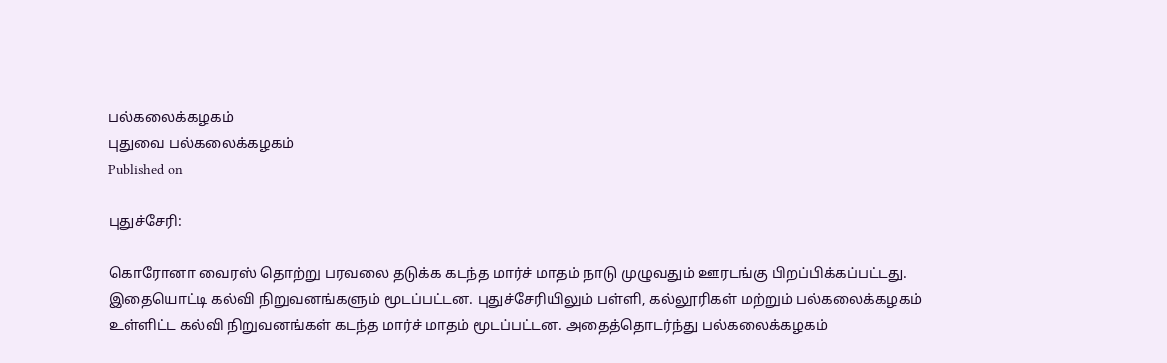பல்கலைக்கழகம்
புதுவை பல்கலைக்கழகம்
Published on

புதுச்சேரி:

கொரோனா வைரஸ் தொற்று பரவலை தடுக்க கடந்த மார்ச் மாதம் நாடு முழுவதும் ஊரடங்கு பிறப்பிக்கப்பட்டது. இதையொட்டி கல்வி நிறுவனங்களும் மூடப்பட்டன. புதுச்சேரியிலும் பள்ளி, கல்லூரிகள் மற்றும் பல்கலைக்கழகம் உள்ளிட்ட கல்வி நிறுவனங்கள் கடந்த மார்ச் மாதம் மூடப்பட்டன. அதைத்தொடர்ந்து பல்கலைக்கழகம்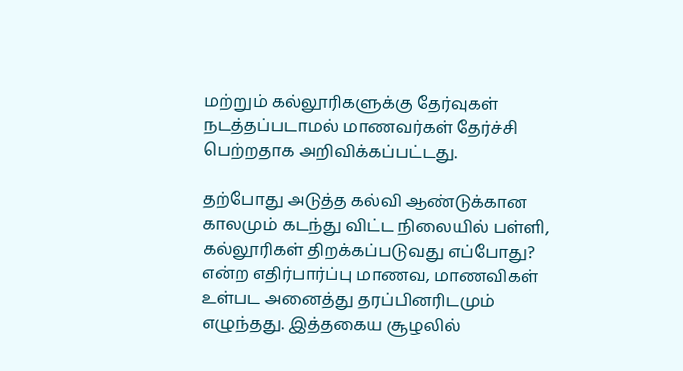மற்றும் கல்லூரிகளுக்கு தேர்வுகள் நடத்தப்படாமல் மாணவர்கள் தேர்ச்சி பெற்றதாக அறிவிக்கப்பட்டது.

தற்போது அடுத்த கல்வி ஆண்டுக்கான காலமும் கடந்து விட்ட நிலையில் பள்ளி, கல்லூரிகள் திறக்கப்படுவது எப்போது? என்ற எதிர்பார்ப்பு மாணவ, மாணவிகள் உள்பட அனைத்து தரப்பினரிடமும் எழுந்தது. இத்தகைய சூழலில்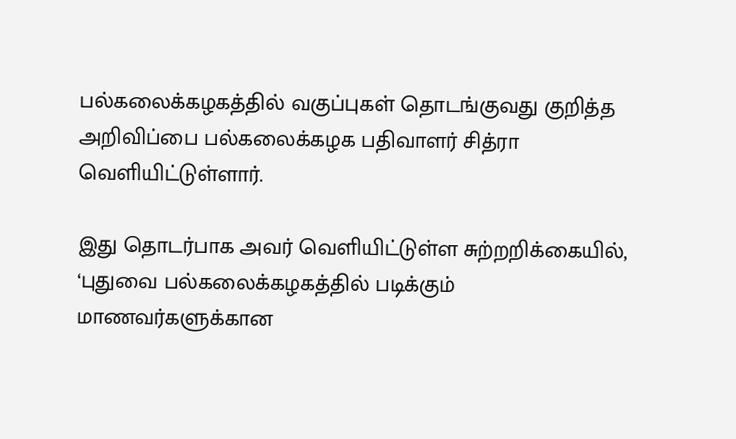பல்கலைக்கழகத்தில் வகுப்புகள் தொடங்குவது குறித்த அறிவிப்பை பல்கலைக்கழக பதிவாளர் சித்ரா வெளியிட்டுள்ளார்.

இது தொடர்பாக அவர் வெளியிட்டுள்ள சுற்றறிக்கையில், ‘புதுவை பல்கலைக்கழகத்தில் படிக்கும் மாணவர்களுக்கான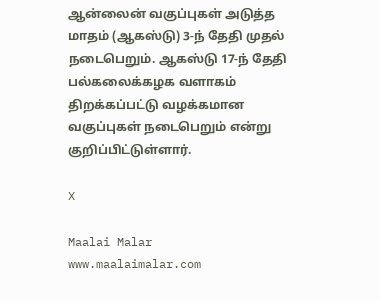ஆன்லைன் வகுப்புகள் அடுத்த மாதம் (ஆகஸ்டு) 3-ந் தேதி முதல் நடைபெறும். ஆகஸ்டு 17-ந் தேதி பல்கலைக்கழக வளாகம் திறக்கப்பட்டு வழக்கமான வகுப்புகள் நடைபெறும் என்று குறிப்பிட்டுள்ளார்.

X

Maalai Malar
www.maalaimalar.com